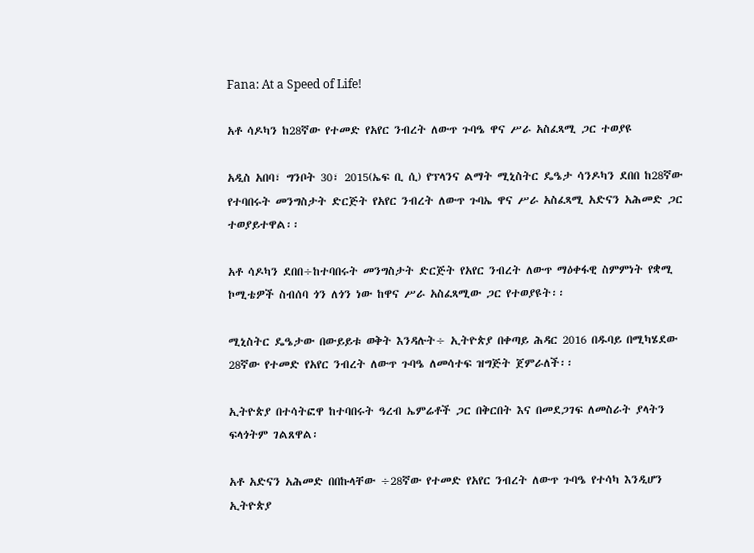Fana: At a Speed of Life!

አቶ ሳዶካን ከ28ኛው የተመድ የአየር ንብረት ለውጥ ጉባዔ ዋና ሥራ አስፈጻሚ ጋር ተወያዩ

አዲስ አበባ፣ ግንቦት 30፣ 2015(ኤፍ ቢ ሲ) የፕላንና ልማት ሚኒስትር ዴዔታ ሳንዶካን ደበበ ከ28ኛው የተባበሩት መንግስታት ድርጅት የአየር ንብረት ለውጥ ጉባኤ ዋና ሥራ አስፈጻሚ አድናን አሕመድ ጋር ተወያይተዋል፡፡

አቶ ሳዶካን ደበበ÷ከተባበሩት መንግስታት ድርጅት የአየር ንብረት ለውጥ ማዕቀፋዊ ስምምነት የቋሚ ኮሚቴዎች ስብሰባ ጎን ለጎን ነው ከዋና ሥራ አስፈጻሚው ጋር የተወያዩት፡፡

ሚኒስትር ዴዔታው በውይይቱ ወቅት እንዳሉት÷ ኢትዮጵያ በቀጣይ ሕዳር 2016 በዱባይ በሚካሄደው 28ኛው የተመድ የአየር ንብረት ለውጥ ጉባዔ ለመሳተፍ ዝግጅት ጀምራለች፡፡

ኢትዮጵያ በተሳትፎዋ ከተባበሩት ዓረብ ኤምሬቶች ጋር በቅርበት እና በመደጋገፍ ለመስራት ያላትን ፍላጎትም ገልጸዋል፡

አቶ አድናን አሕመድ በበኩላቸው ÷28ኛው የተመድ የአየር ንብረት ለውጥ ጉባዔ የተሳካ እንዲሆን ኢትዮጵያ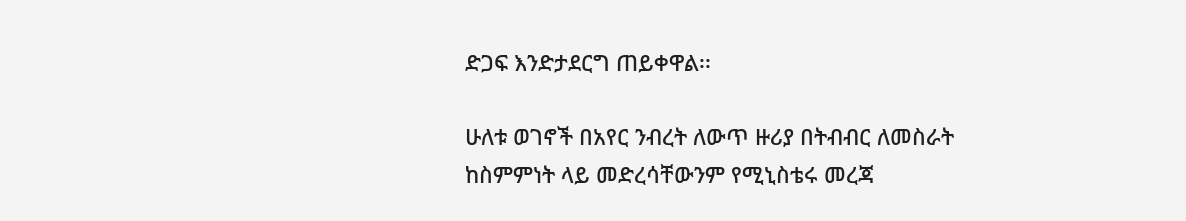ድጋፍ እንድታደርግ ጠይቀዋል፡፡

ሁለቱ ወገኖች በአየር ንብረት ለውጥ ዙሪያ በትብብር ለመስራት ከስምምነት ላይ መድረሳቸውንም የሚኒስቴሩ መረጃ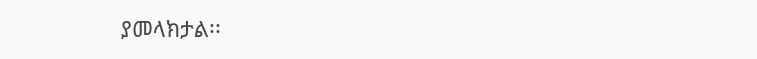ያመላክታል፡፡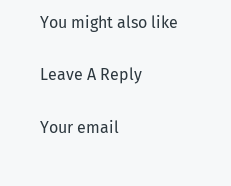You might also like

Leave A Reply

Your email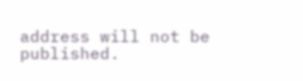address will not be published.